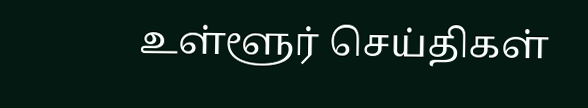உள்ளூர் செய்திகள்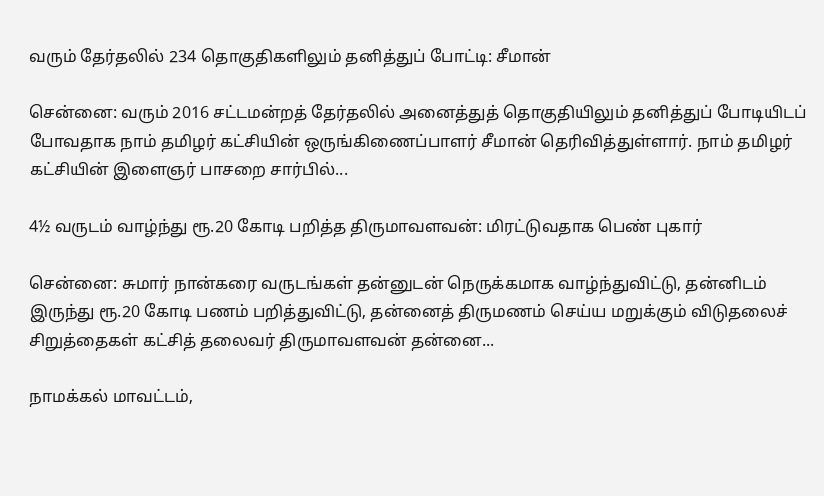வரும் தேர்தலில் 234 தொகுதிகளிலும் தனித்துப் போட்டி: சீமான்

சென்னை: வரும் 2016 சட்டமன்றத் தேர்தலில் அனைத்துத் தொகுதியிலும் தனித்துப் போடியிடப் போவதாக நாம் தமிழர் கட்சியின் ஒருங்கிணைப்பாளர் சீமான் தெரிவித்துள்ளார். நாம் தமிழர் கட்சியின் இளைஞர் பாசறை சார்பில்...

4½ வருடம் வாழ்ந்து ரூ.20 கோடி பறித்த திருமாவளவன்: மிரட்டுவதாக பெண் புகார்

சென்னை: சுமார் நான்கரை வருடங்கள் தன்னுடன் நெருக்கமாக வாழ்ந்துவிட்டு, தன்னிடம் இருந்து ரூ.20 கோடி பணம் பறித்துவிட்டு, தன்னைத் திருமணம் செய்ய மறுக்கும் விடுதலைச் சிறுத்தைகள் கட்சித் தலைவர் திருமாவளவன் தன்னை...

நாமக்கல் மாவட்டம்,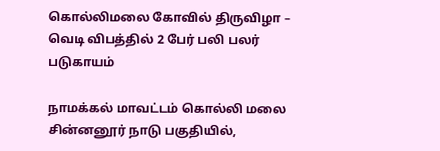கொல்லிமலை கோவில் திருவிழா – வெடி விபத்தில் 2 பேர் பலி பலர் படுகாயம்

நாமக்கல் மாவட்டம் கொல்லி மலை சின்னனூர் நாடு பகுதியில்,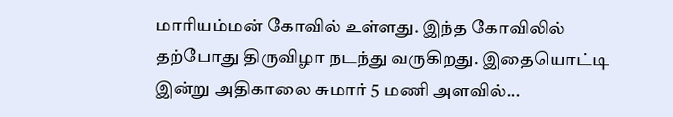மாரியம்மன் கோவில் உள்ளது. இந்த கோவிலில் தற்போது திருவிழா நடந்து வருகிறது. இதையொட்டி இன்று அதிகாலை சுமார் 5 மணி அளவில்...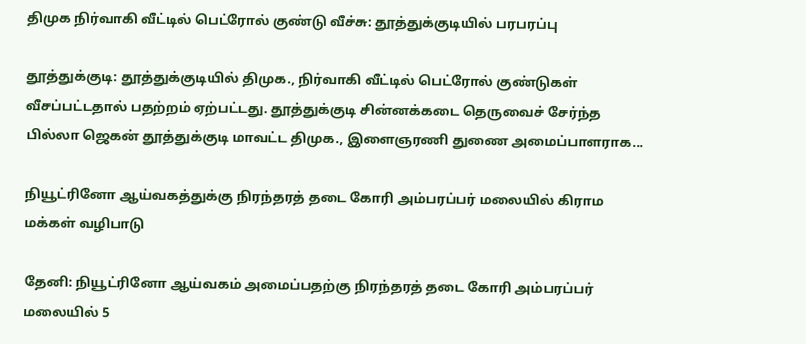திமுக நிர்வாகி வீட்டில் பெட்ரோல் குண்டு வீச்சு: தூத்துக்குடியில் பரபரப்பு

தூத்துக்குடி: தூத்துக்குடியில் திமுக., நிர்வாகி வீட்டில் பெட்ரோல் குண்டுகள் வீசப்பட்டதால் பதற்றம் ஏற்பட்டது. தூத்துக்குடி சின்னக்கடை தெருவைச் சேர்ந்த பில்லா ஜெகன் தூத்துக்குடி மாவட்ட திமுக., இளைஞரணி துணை அமைப்பாளராக...

நியூட்ரினோ ஆய்வகத்துக்கு நிரந்தரத் தடை கோரி அம்பரப்பர் மலையில் கிராம மக்கள் வழிபாடு

தேனி: நியூட்ரினோ ஆய்வகம் அமைப்பதற்கு நிரந்தரத் தடை கோரி அம்பரப்பர் மலையில் 5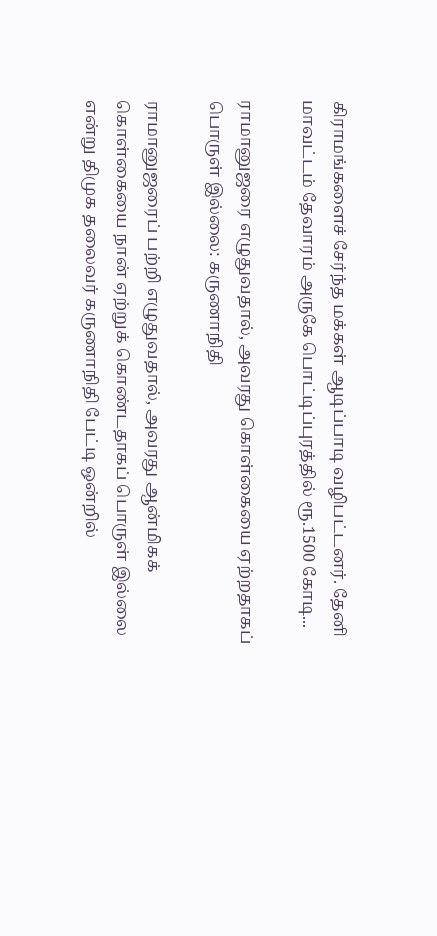கிராமங்களைச் சேர்ந்த மக்கள் ஆடிப்பாடி வழிபட்டனர். தேனி மாவட்டம் தேவாரம் அருகே பொட்டிப்புரத்தில் ரூ.1500 கோடி...

ராமானுஜரை எழுதுவதால், அவரது கொள்கையை ஏற்றதாகப் பொருள் இல்லை: கருணாநிதி

ராமானுஜரைப் பற்றி எழுதுவதால், அவரது ஆன்மிகக் கொள்கையை நான் ஏற்றுக் கொண்டதாகப் பொருள் இல்லை என்று திமுக தலைவர் கருணாநிதி பேட்டி ஒன்றில்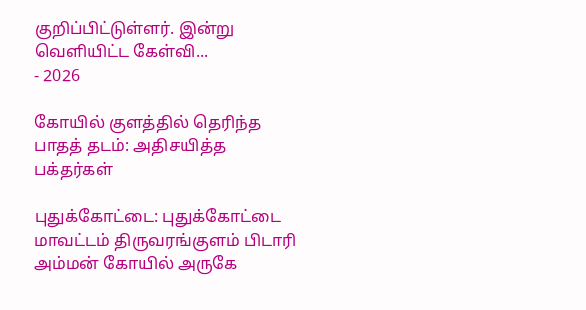குறிப்பிட்டுள்ளர். இன்று  வெளியிட்ட கேள்வி...
- 2026

கோயில் குளத்தில் தெரிந்த பாதத் தடம்: அதிசயித்த பக்தர்கள்

புதுக்கோட்டை: புதுக்கோட்டை மாவட்டம் திருவரங்குளம் பிடாரி அம்மன் கோயில் அருகே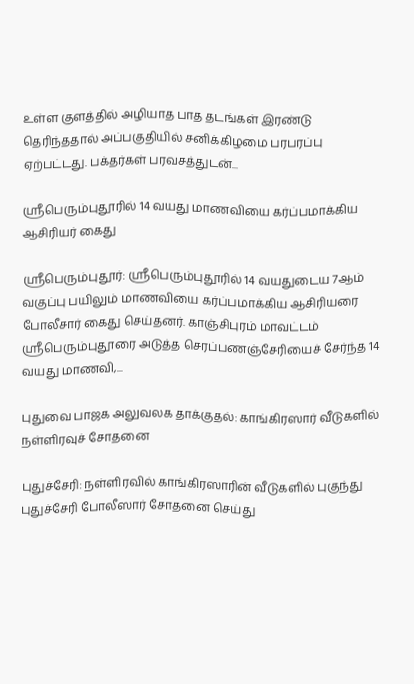உள்ள குளத்தில் அழியாத பாத தடங்கள் இரண்டு தெரிந்ததால் அப்பகுதியில் சனிக்கிழமை பரபரப்பு ஏற்பட்டது. பக்தர்கள் பரவசத்துடன்...

ஸ்ரீபெரும்புதூரில் 14 வயது மாணவியை கர்ப்பமாக்கிய ஆசிரியர் கைது

ஸ்ரீபெரும்புதூர்: ஸ்ரீபெரும்புதூரில் 14 வயதுடைய 7ஆம் வகுப்பு பயிலும் மாணவியை கர்ப்பமாக்கிய ஆசிரியரை போலீசார் கைது செய்தனர். காஞ்சிபுரம் மாவட்டம் ஸ்ரீபெரும்புதூரை அடுத்த செரப்பணஞ்சேரியைச் சேர்ந்த 14 வயது மாணவி,...

புதுவை பாஜக அலுவலக தாக்குதல்: காங்கிரஸார் வீடுகளில் நள்ளிரவுச் சோதனை

புதுச்சேரி: நள்ளிரவில் காங்கிரஸாரின் வீடுகளில் புகுந்து புதுச்சேரி போலீஸார் சோதனை செய்து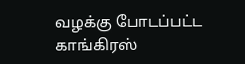வழக்கு போடப்பட்ட காங்கிரஸ்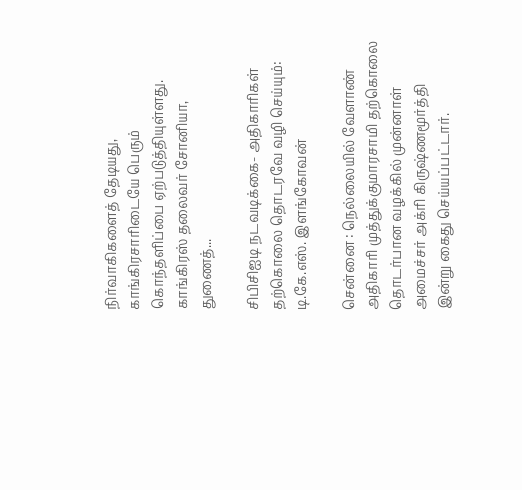நிர்வாகிகளைத் தேடியது, காங்கிரசாரிடையே பெரும் கொந்தளிப்பை ஏற்படுத்தியுள்ளது. காங்கிரஸ் தலைவர் சோனியா, துணைத்...

சிபிசிஐடி நடவடிக்கை- அதிகாரிகள் தற்கொலை தொடரவே வழி செய்யும்: டி.கே.எஸ். இளங்கோவன்

சென்னை : நெல்லையில் வேளாண் அதிகாரி முத்துக்குமாரசாமி தற்கொலை தொடர்பான வழக்கில் முன்னாள் அமைச்சர் அக்ரி கிருஷ்ணமூர்த்தி இன்று கைது செய்யப்பட்டார்.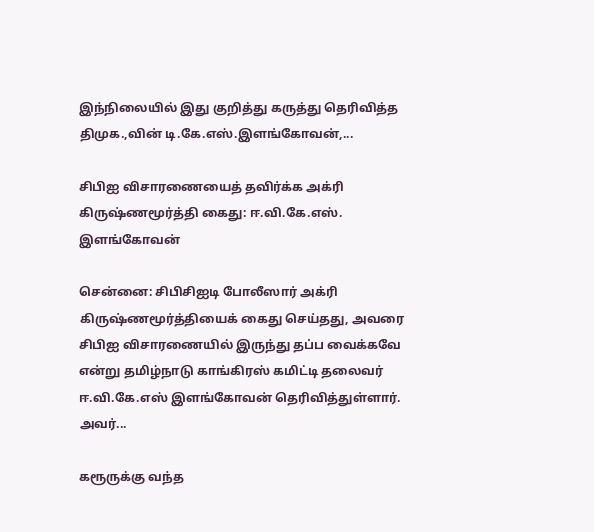இந்நிலையில் இது குறித்து கருத்து தெரிவித்த திமுக.,வின் டி.கே.எஸ்.இளங்கோவன்,...

சிபிஐ விசாரணையைத் தவிர்க்க அக்ரி கிருஷ்ணமூர்த்தி கைது: ஈ.வி.கே.எஸ். இளங்கோவன்

சென்னை: சிபிசிஐடி போலீஸார் அக்ரி கிருஷ்ணமூர்த்தியைக் கைது செய்தது, அவரை சிபிஐ விசாரணையில் இருந்து தப்ப வைக்கவே என்று தமிழ்நாடு காங்கிரஸ் கமிட்டி தலைவர் ஈ.வி.கே.எஸ் இளங்கோவன் தெரிவித்துள்ளார். அவர்...

கரூருக்கு வந்த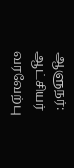ஆளுநர்: ஆட்சியர் வரவேற்பு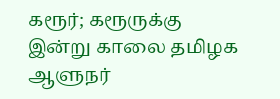கரூர்; கரூருக்கு இன்று காலை தமிழக ஆளுநர்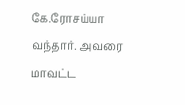கே.ரோசய்யா வந்தார். அவரை மாவட்ட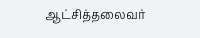ஆட்சித்தலைவர்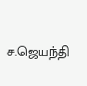ச.ஜெயந்தி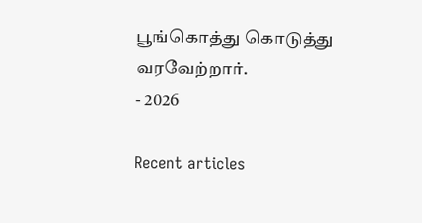பூங்கொத்து கொடுத்து வரவேற்றார்.
- 2026

Recent articles